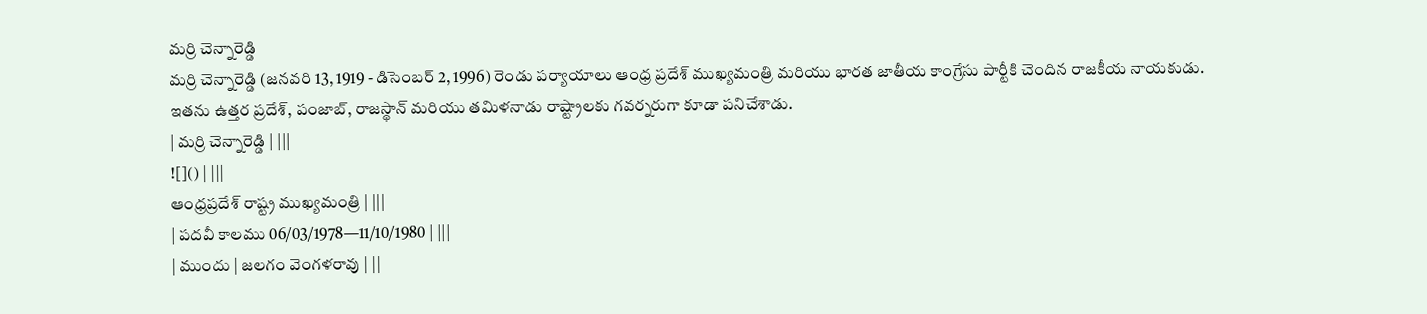మర్రి చెన్నారెడ్డి
మర్రి చెన్నారెడ్డి (జనవరి 13, 1919 - డిసెంబర్ 2, 1996) రెండు పర్యాయాలు ఆంధ్ర ప్రదేశ్ ముఖ్యమంత్రి మరియు భారత జాతీయ కాంగ్రేసు పార్టీకి చెందిన రాజకీయ నాయకుడు. ఇతను ఉత్తర ప్రదేశ్, పంజాబ్, రాజస్థాన్ మరియు తమిళనాడు రాష్ట్రాలకు గవర్నరుగా కూడా పనిచేశాడు.
| మర్రి చెన్నారెడ్డి | |||
![]() | |||
ఆంధ్రప్రదేశ్ రాష్ట్ర ముఖ్యమంత్రి | |||
| పదవీ కాలము 06/03/1978—11/10/1980 | |||
| ముందు | జలగం వెంగళరావు | ||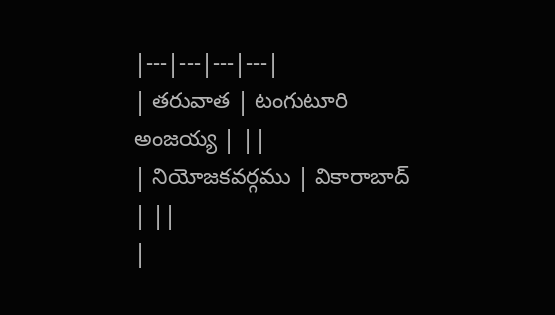|---|---|---|---|
| తరువాత | టంగుటూరి అంజయ్య | ||
| నియోజకవర్గము | వికారాబాద్ | ||
|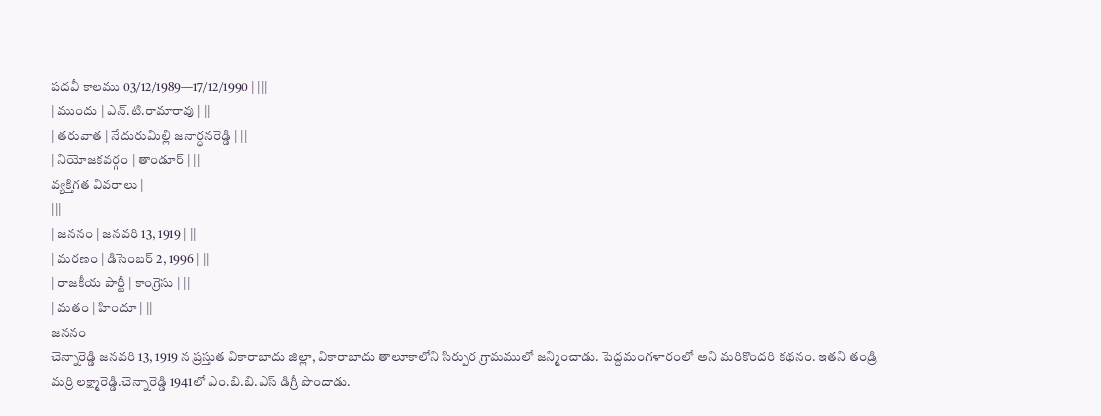పదవీ కాలము 03/12/1989—17/12/1990 | |||
| ముందు | ఎన్.టి.రామారావు | ||
| తరువాత | నేదురుమిల్లి జనార్ధనరెడ్డి | ||
| నియోజకవర్గం | తాండూర్ | ||
వ్యక్తిగత వివరాలు |
|||
| జననం | జనవరి 13, 1919 | ||
| మరణం | డిసెంబర్ 2, 1996 | ||
| రాజకీయ పార్టీ | కాంగ్రెసు | ||
| మతం | హిందూ | ||
జననం
చెన్నారెడ్డి జనవరి 13, 1919 న ప్రస్తుత వికారాబాదు జిల్లా, వికారాబాదు తాలూకాలోని సిర్పుర గ్రామములో జన్మించాడు. పెద్దమంగళారంలో అని మరికొందరి కథనం. ఇతని తండ్రి మర్రి లక్ష్మారెడ్డి.చెన్నారెడ్డి 1941లో ఎం.బి.బి.ఎస్ డిగ్రీ పొందాడు.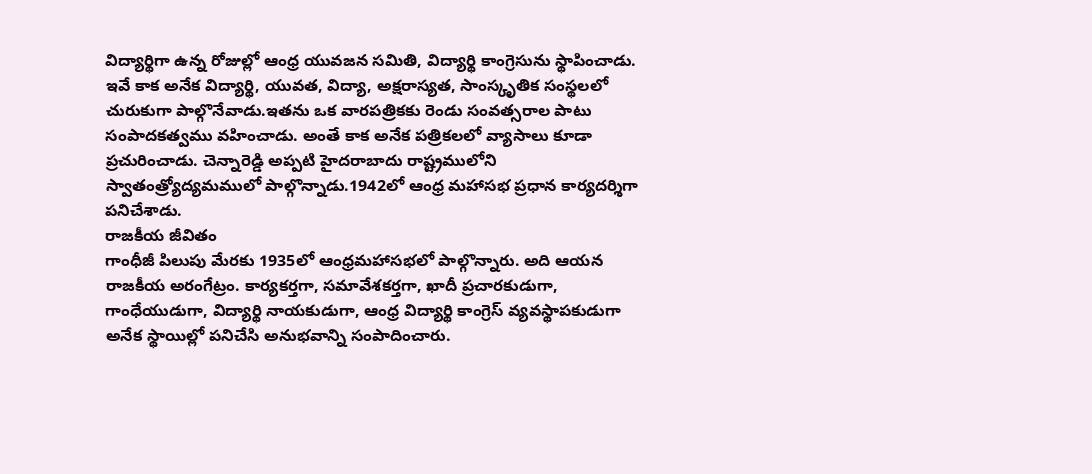విద్యార్థిగా ఉన్న రోజుల్లో ఆంధ్ర యువజన సమితి, విద్యార్థి కాంగ్రెసును స్థాపించాడు. ఇవే కాక అనేక విద్యార్థి, యువత, విద్యా, అక్షరాస్యత, సాంస్కృతిక సంస్థలలో చురుకుగా పాల్గొనేవాడు.ఇతను ఒక వారపత్రికకు రెండు సంవత్సరాల పాటు సంపాదకత్వము వహించాడు. అంతే కాక అనేక పత్రికలలో వ్యాసాలు కూడా ప్రచురించాడు. చెన్నారెడ్డి అప్పటి హైదరాబాదు రాష్ట్రములోని స్వాతంత్ర్యోద్యమములో పాల్గొన్నాడు.1942లో ఆంధ్ర మహాసభ ప్రధాన కార్యదర్శిగా పనిచేశాడు.
రాజకీయ జీవితం
గాంధీజీ పిలుపు మేరకు 1935లో ఆంధ్రమహాసభలో పాల్గొన్నారు. అది ఆయన రాజకీయ అరంగేట్రం. కార్యకర్తగా, సమావేశకర్తగా, ఖాదీ ప్రచారకుడుగా, గాంధేయుడుగా, విద్యార్థి నాయకుడుగా, ఆంధ్ర విద్యార్థి కాంగ్రెస్ వ్యవస్థాపకుడుగా అనేక స్థాయిల్లో పనిచేసి అనుభవాన్ని సంపాదించారు.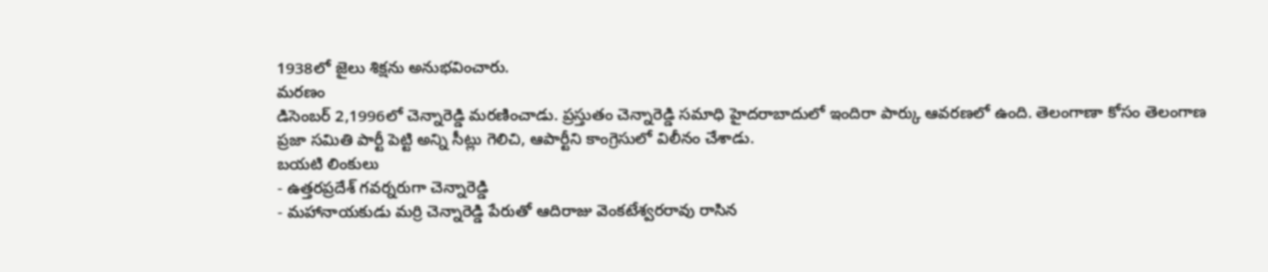1938లో జైలు శిక్షను అనుభవించారు.
మరణం
డిసెంబర్ 2,1996లో చెన్నారెడ్డి మరణించాడు. ప్రస్తుతం చెన్నారెడ్డి సమాధి హైదరాబాదులో ఇందిరా పార్కు ఆవరణలో ఉంది. తెలంగాణా కోసం తెలంగాణ ప్రజా సమితి పార్టీ పెట్టి అన్ని సీట్లు గెలిచి, ఆపార్టీని కాంగ్రెసులో విలీనం చేశాడు.
బయటి లింకులు
- ఉత్తరప్రదేశ్ గవర్నరుగా చెన్నారెడ్డి
- మహానాయకుడు మర్రి చెన్నారెడ్డి పేరుతో ఆదిరాజు వెంకటేశ్వరరావు రాసిన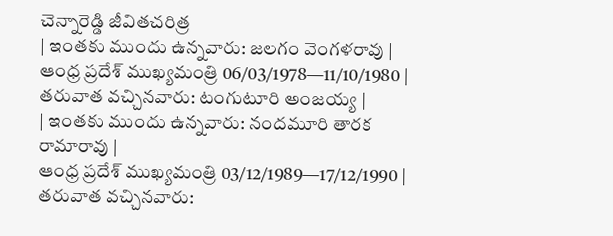చెన్నారెడ్డి జీవితచరిత్ర
| ఇంతకు ముందు ఉన్నవారు: జలగం వెంగళరావు |
ఆంధ్ర ప్రదేశ్ ముఖ్యమంత్రి 06/03/1978—11/10/1980 |
తరువాత వచ్చినవారు: టంగుటూరి అంజయ్య |
| ఇంతకు ముందు ఉన్నవారు: నందమూరి తారక రామారావు |
ఆంధ్ర ప్రదేశ్ ముఖ్యమంత్రి 03/12/1989—17/12/1990 |
తరువాత వచ్చినవారు: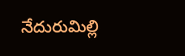నేదురుమిల్లి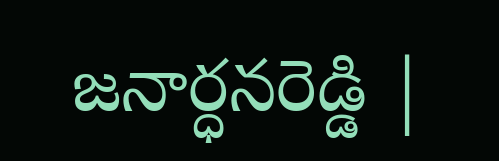జనార్ధనరెడ్డి |